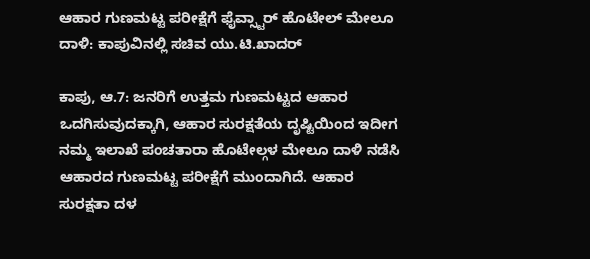ಆಹಾರ ಗುಣಮಟ್ಟ ಪರೀಕ್ಷೆಗೆ ಫೈವ್ಸ್ಟಾರ್ ಹೊಟೇಲ್ ಮೇಲೂ ದಾಳಿ: ಕಾಪುವಿನಲ್ಲಿ ಸಚಿವ ಯು.ಟಿ.ಖಾದರ್

ಕಾಪು, ಆ.7: ಜನರಿಗೆ ಉತ್ತಮ ಗುಣಮಟ್ಟದ ಆಹಾರ ಒದಗಿಸುವುದಕ್ಕಾಗಿ, ಆಹಾರ ಸುರಕ್ಷತೆಯ ದೃಷ್ಟಿಯಿಂದ ಇದೀಗ ನಮ್ಮ ಇಲಾಖೆ ಪಂಚತಾರಾ ಹೊಟೇಲ್ಗಳ ಮೇಲೂ ದಾಳಿ ನಡೆಸಿ ಆಹಾರದ ಗುಣಮಟ್ಟ ಪರೀಕ್ಷೆಗೆ ಮುಂದಾಗಿದೆ. ಆಹಾರ ಸುರಕ್ಷತಾ ದಳ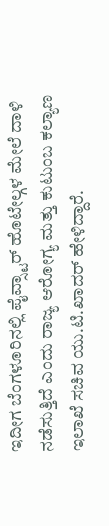ಇದೀಗ ಬೆಂಗಳೂರಿನಲ್ಲಿ ಪೈವ್ಸ್ಟಾರ್ ಹೊಟೇಲ್ಗಳ ಮೇಲೆ ದಾಳಿ ನಡೆಸುತ್ತಿದೆ ಎಂದು ರಾಜ್ಯ ಆರೋಗ್ಯ ಮತ್ತು ಕುಟುಂಬ ಕಲ್ಯಾಣ ಇಲಾಖೆ ಸಚಿವ ಯು.ಟಿ.ಖಾದರ್ ಹೇಳಿದ್ದಾರೆ.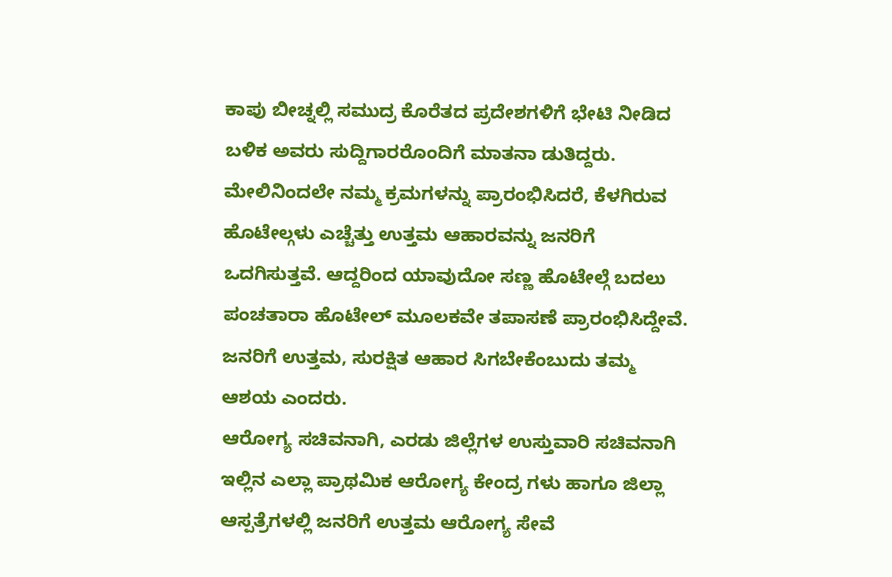ಕಾಪು ಬೀಚ್ನಲ್ಲಿ ಸಮುದ್ರ ಕೊರೆತದ ಪ್ರದೇಶಗಳಿಗೆ ಭೇಟಿ ನೀಡಿದ ಬಳಿಕ ಅವರು ಸುದ್ದಿಗಾರರೊಂದಿಗೆ ಮಾತನಾ ಡುತಿದ್ದರು. ಮೇಲಿನಿಂದಲೇ ನಮ್ಮ ಕ್ರಮಗಳನ್ನು ಪ್ರಾರಂಭಿಸಿದರೆ, ಕೆಳಗಿರುವ ಹೊಟೇಲ್ಗಳು ಎಚ್ಚೆತ್ತು ಉತ್ತಮ ಆಹಾರವನ್ನು ಜನರಿಗೆ ಒದಗಿಸುತ್ತವೆ. ಆದ್ದರಿಂದ ಯಾವುದೋ ಸಣ್ಣ ಹೊಟೇಲ್ಗೆ ಬದಲು ಪಂಚತಾರಾ ಹೊಟೇಲ್ ಮೂಲಕವೇ ತಪಾಸಣೆ ಪ್ರಾರಂಭಿಸಿದ್ದೇವೆ. ಜನರಿಗೆ ಉತ್ತಮ, ಸುರಕ್ಷಿತ ಆಹಾರ ಸಿಗಬೇಕೆಂಬುದು ತಮ್ಮ ಆಶಯ ಎಂದರು.
ಆರೋಗ್ಯ ಸಚಿವನಾಗಿ, ಎರಡು ಜಿಲ್ಲೆಗಳ ಉಸ್ತುವಾರಿ ಸಚಿವನಾಗಿ ಇಲ್ಲಿನ ಎಲ್ಲಾ ಪ್ರಾಥಮಿಕ ಆರೋಗ್ಯ ಕೇಂದ್ರ ಗಳು ಹಾಗೂ ಜಿಲ್ಲಾ ಆಸ್ಪತ್ರೆಗಳಲ್ಲಿ ಜನರಿಗೆ ಉತ್ತಮ ಆರೋಗ್ಯ ಸೇವೆ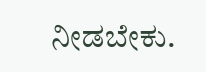ನೀಡಬೇಕು.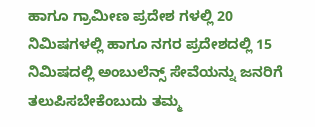ಹಾಗೂ ಗ್ರಾಮೀಣ ಪ್ರದೇಶ ಗಳಲ್ಲಿ 20 ನಿಮಿಷಗಳಲ್ಲಿ ಹಾಗೂ ನಗರ ಪ್ರದೇಶದಲ್ಲಿ 15 ನಿಮಿಷದಲ್ಲಿ ಅಂಬುಲೆನ್ಸ್ ಸೇವೆಯನ್ನು ಜನರಿಗೆ ತಲುಪಿಸಬೇಕೆಂಬುದು ತಮ್ಮ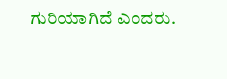ಗುರಿಯಾಗಿದೆ ಎಂದರು.